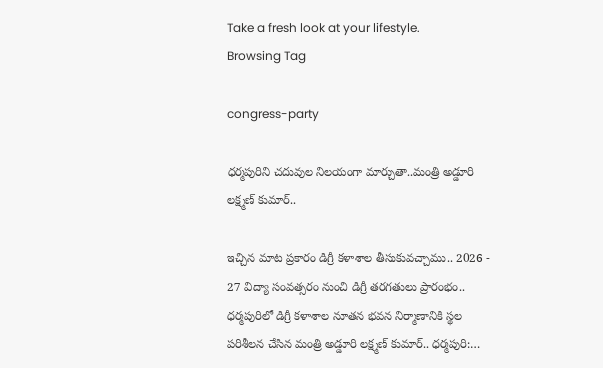Take a fresh look at your lifestyle.
Browsing Tag

congress-party

ధర్మపురిని చదువుల నిలయంగా మార్చుతా..మంత్రి అడ్డూరి లక్ష్మణ్ కుమార్..

ఇచ్చిన మాట ప్రకారం డిగ్రీ కళాశాల తీసుకువచ్చాము.. 2026 - 27 విద్యా సంవత్సరం నుంచి డిగ్రీ తరగతులు ప్రారంభం.. ధర్మపురిలో డిగ్రీ కళాశాల నూతన భవన నిర్మాణానికి స్థల పరిశీలన చేసిన మంత్రి అడ్డూరి లక్ష్మణ్ కుమార్.. ధర్మపురి:…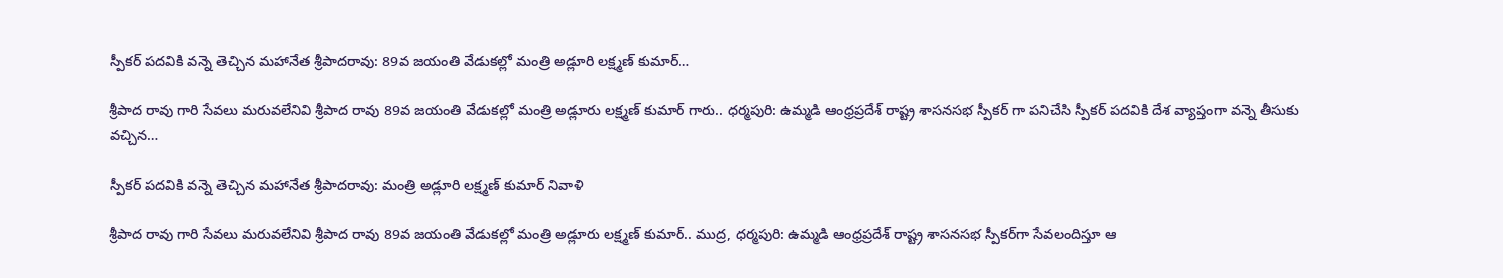స్పీకర్ పదవికి వన్నె తెచ్చిన మహానేత శ్రీపాదరావు: 89వ జయంతి వేడుకల్లో మంత్రి అడ్లూరి లక్ష్మణ్ కుమార్…

శ్రీపాద రావు గారి సేవలు మరువలేనివి శ్రీపాద రావు 89వ జయంతి వేడుకల్లో మంత్రి అడ్లూరు లక్ష్మణ్ కుమార్ గారు.. ధర్మపురి: ఉమ్మడి ఆంధ్రప్రదేశ్ రాష్ట్ర శాసనసభ స్పీకర్ గా పనిచేసి స్పీకర్ పదవికి దేశ వ్యాప్తంగా వన్నె తీసుకు వచ్చిన…

స్పీకర్ పదవికి వన్నె తెచ్చిన మహానేత శ్రీపాదరావు: మంత్రి అడ్లూరి లక్ష్మణ్ కుమార్ నివాళి

శ్రీపాద రావు గారి సేవలు మరువలేనివి శ్రీపాద రావు 89వ జయంతి వేడుకల్లో మంత్రి అడ్లూరు లక్ష్మణ్ కుమార్.. ముద్ర, ధర్మపురి: ఉమ్మడి ఆంధ్రప్రదేశ్ రాష్ట్ర శాసనసభ స్పీకర్‌గా సేవలందిస్తూ ఆ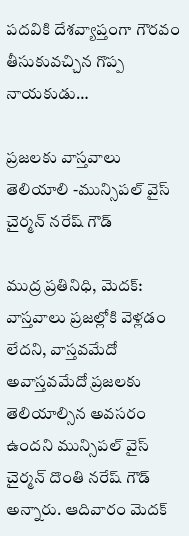పదవికి దేశవ్యాప్తంగా గౌరవం తీసుకువచ్చిన గొప్ప నాయకుడు…

ప్రజలకు వాస్తవాలు తెలియాలి -మున్సిపల్ వైస్ చైర్మన్ నరేష్ గౌడ్

ముద్ర ప్రతినిధి, మెదక్: వాస్తవాలు ప్రజల్లోకి వెళ్లడం లేదని, వాస్తవమేదో అవాస్తవమేదో ప్రజలకు తెలియాల్సిన అవసరం ఉందని మున్సిపల్ వైస్ చైర్మన్ దొంతి నరేష్ గౌడ్ అన్నారు. ఆదివారం మెదక్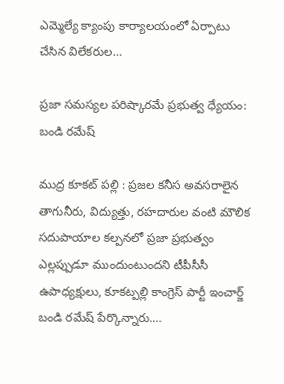ఎమ్మెల్యే క్యాంపు కార్యాలయంలో ఏర్పాటు చేసిన విలేకరుల…

ప్రజా సమస్యల పరిష్కారమే ప్రభుత్వ ధ్యేయం: బండి రమేష్

ముద్ర కూకట్ పల్లి : ప్రజల కనీస అవసరాలైన తాగునీరు, విద్యుత్తు, రహదారుల వంటి మౌలిక సదుపాయాల కల్పనలో ప్రజా ప్రభుత్వం ఎల్లప్పుడూ ముందుంటుందని టీపీసీసీ ఉపాధ్యక్షులు, కూకట్పల్లి కాంగ్రెస్ పార్టీ ఇంచార్జ్ బండి రమేష్ పేర్కొన్నారు.…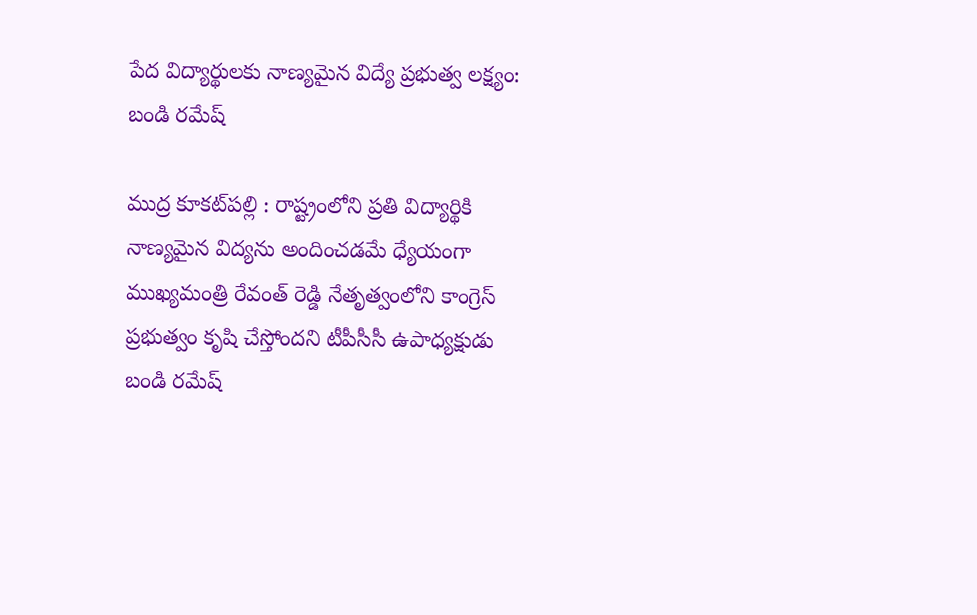పేద విద్యార్థులకు నాణ్యమైన విద్యే ప్రభుత్వ లక్ష్యం: బండి రమేష్

ముద్ర కూకట్‌పల్లి : రాష్ట్రంలోని ప్రతి విద్యార్థికి నాణ్యమైన విద్యను అందించడమే ధ్యేయంగా ముఖ్యమంత్రి రేవంత్ రెడ్డి నేతృత్వంలోని కాంగ్రెస్ ప్రభుత్వం కృషి చేస్తోందని టీపీసీసీ ఉపాధ్యక్షుడు బండి రమేష్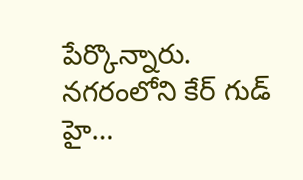పేర్కొన్నారు. నగరంలోని కేర్ గుడ్ హై…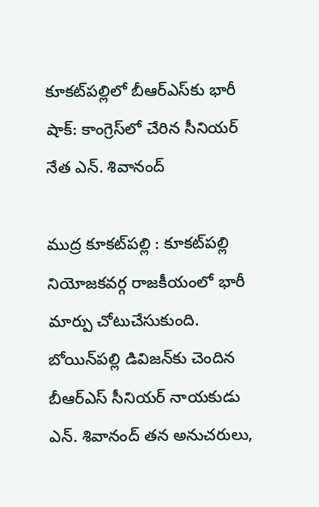కూకట్‌పల్లిలో బీఆర్ఎస్‌కు భారీ షాక్: కాంగ్రెస్‌లో చేరిన సీనియర్ నేత ఎన్. శివానంద్

ముద్ర కూకట్‌పల్లి : కూకట్‌పల్లి నియోజకవర్గ రాజకీయంలో భారీ మార్పు చోటుచేసుకుంది. బోయిన్‌పల్లి డివిజన్‌కు చెందిన బీఆర్ఎస్ సీనియర్ నాయకుడు ఎన్. శివానంద్ తన అనుచరులు,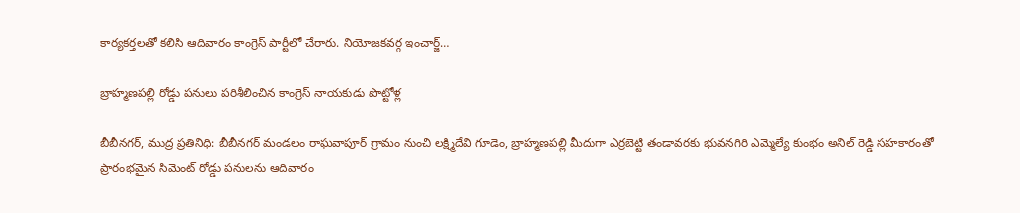కార్యకర్తలతో కలిసి ఆదివారం కాంగ్రెస్ పార్టీలో చేరారు. నియోజకవర్గ ఇంచార్జ్…

బ్రాహ్మణపల్లి రోడ్డు పనులు పరిశీలించిన కాంగ్రెస్ నాయకుడు పొట్టోళ్ల

బీబీనగర్, ముద్ర ప్రతినిధి: బీబీనగర్ మండలం రాఘవాపూర్ గ్రామం నుంచి లక్ష్మిదేవి గూడెం, బ్రాహ్మణపల్లి మీదుగా ఎర్రబెట్టి తండావరకు భువనగిరి ఎమ్మెల్యే కుంభం అనిల్ రెడ్డి సహకారంతో ప్రారంభమైన సిమెంట్ రోడ్డు పనులను ఆదివారం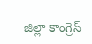జిల్లా కాంగ్రెస్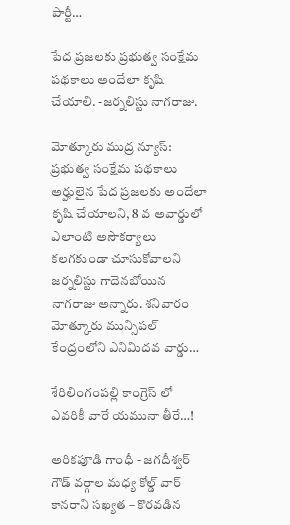పార్టీ…

పేద ప్రజలకు ప్రభుత్వ సంక్షేమ పథకాలు అందేలా కృషి చేయాలి. -జర్నలిస్టు నాగరాజు.

మోత్కూరు ముద్ర న్యూస్: ప్రభుత్వ సంక్షేమ పథకాలు అర్హులైన పేద ప్రజలకు అందేలా కృషి చేయాలని, 8 వ అవార్డులో ఎలాంటి అసౌకర్యాలు కలగకుండా చూసుకోవాలని జర్నలిస్టు గాదెనబోయిన నాగరాజు అన్నారు. శనివారం మోత్కూరు మున్సిపల్ కేంద్రంలోని ఎనిమిదవ వార్డు…

శేరిలింగంపల్లి కాంగ్రెస్ లో ఎవరికీ వారే యమునా తీరే…!

అరికపూడి గాంధీ - జగదీశ్వర్ గౌడ్ వర్గాల మధ్య కోల్డ్ వార్ కానరాని సఖ్యత – కొరవడిన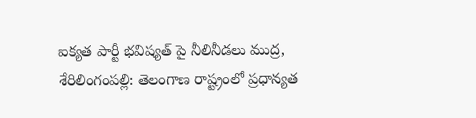ఐక్యత పార్టీ భవిష్యత్ పై నీలినీడలు ముద్ర, శేరిలింగంపల్లి: తెలంగాణ రాష్ట్రంలో ప్రధాన్యత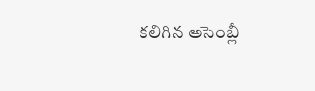కలిగిన అసెంబ్లీ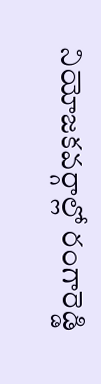నియోజకవర్గాల్లో రంగారెడ్డి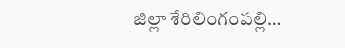జిల్లా శేరిలింగంపల్లి…